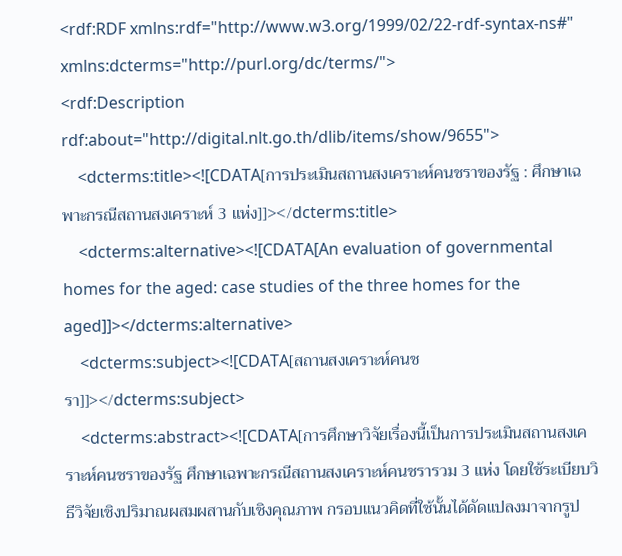<rdf:RDF xmlns:rdf="http://www.w3.org/1999/02/22-rdf-syntax-ns#" xmlns:dcterms="http://purl.org/dc/terms/">
<rdf:Description rdf:about="http://digital.nlt.go.th/dlib/items/show/9655">
    <dcterms:title><![CDATA[การประเมินสถานสงเคราะห์คนชราของรัฐ : ศึกษาเฉพาะกรณีสถานสงเคราะห์ 3 แห่ง]]></dcterms:title>
    <dcterms:alternative><![CDATA[An evaluation of governmental homes for the aged: case studies of the three homes for the aged]]></dcterms:alternative>
    <dcterms:subject><![CDATA[สถานสงเคราะห์คนชรา]]></dcterms:subject>
    <dcterms:abstract><![CDATA[การศึกษาวิจัยเรื่องนี้เป็นการประเมินสถานสงเคราะห์คนชราของรัฐ ศึกษาเฉพาะกรณีสถานสงเคราะห์คนชรารวม 3 แห่ง โดยใช้ระเบียบวิธีวิจัยเชิงปริมาณผสมผสานกับเชิงคุณภาพ กรอบแนวคิดที่ใช้นั้นได้ดัดแปลงมาจากรูป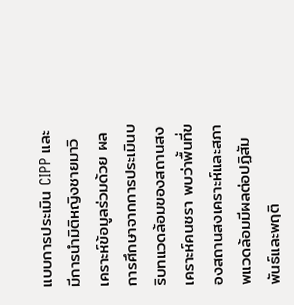แบบการประเมิน CIPP และมีการนำมิติหญิงชายมาวิเคราะห์ข้อมูลร่วมด้วย ผลการศึกษาจากการประเมินบริบทแวดล้อมของสถานสงเคราะห์คนชรา พบว่าพื้นที่ของสถานสงเคราะห์และสภาพแวดล้อมมีผลต่อปฏิสัมพันธ์และพฤติ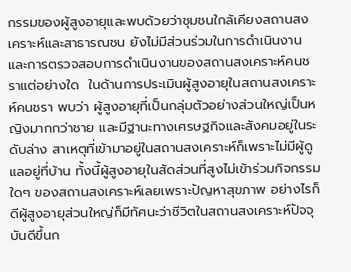กรรมของผู้สูงอายุและพบด้วยว่าชุมชนใกล้เคียงสถานสงเคราะห์และสาธารณชน ยังไม่มีส่วนร่วมในการดำเนินงานและการตรวจสอบการดำเนินงานของสถานสงเคราะห์คนชราแต่อย่างใด  ในด้านการประเมินผู้สูงอายุในสถานสงเคราะห์คนชรา พบว่า ผู้สูงอายุที่เป็นกลุ่มตัวอย่างส่วนใหญ่เป็นหญิงมากกว่าชาย และมีฐานะทางเศรษฐกิจและสังคมอยู่ในระดับล่าง สาเหตุที่เข้ามาอยู่ในสถานสงเคราะห์ก็เพราะไม่มีผู้ดูแลอยู่ที่บ้าน ทั้งนี้ผู้สูงอายุในสัดส่วนที่สูงไม่เข้าร่วมกิจกรรมใดๆ ของสถานสงเคราะห์เลยเพราะปัญหาสุขภาพ อย่างไรก็ดีผู้สูงอายุส่วนใหญ่ก็มีทัศนะว่าชีวิตในสถานสงเคราะห์ปัจจุบันดีขึ้นก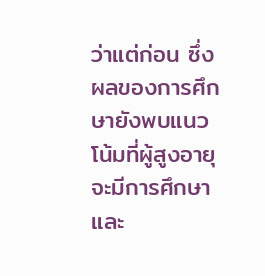ว่าแต่ก่อน ซึ่งผลของการศึกษายังพบแนวโน้มที่ผู้สูงอายุจะมีการศึกษาและ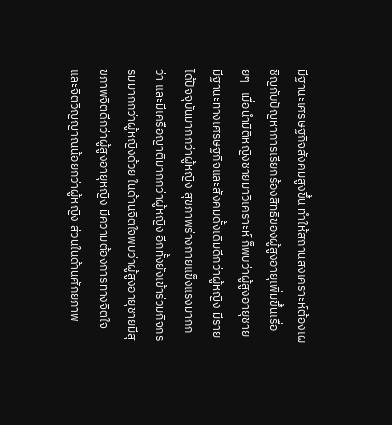มีฐานะเศรษฐกิจสังคมสูงขึ้น ทำให้สถานสงเคราะห์ต้องเผชิญกับปัญหาการเรียกร้องสิทธิของผู้สูงอายุเพิ่มขึ้นเรื่อยๆ   เมื่อนำมิติหญิงชายมาวิเคราะห์ ก็พบว่าผู้สูงอายุชายมีฐานะทางเศรษฐกิจและสังคมดั้งเดิมดีกว่าผู้หญิง มีรายได้ปัจจุบันมากกว่าผู้หญิง สุขภาพร่างกายแข็งแรงมากกว่า และมีเครือญาติมากกว่าผู้หญิง อีกทั้งยังเข้าร่วมกิจกรรมมากกว่าผู้หญิงด้วย ในด้านจิตใจพบว่าผู้สูงอายุชายมีสุขภาพจิตดีกว่าผู้สูงอายุหญิง มีความต้องการทางจิตใจและจิตวิญญาณน้อยกว่าผู้หญิง ส่วนในด้านศักยภาพ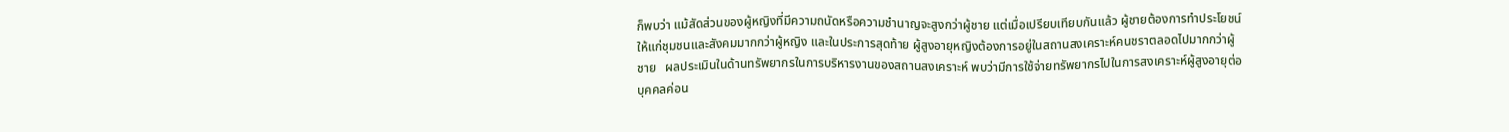ก็พบว่า แม้สัดส่วนของผู้หญิงที่มีความถนัดหรือความชำนาญจะสูงกว่าผู้ชาย แต่เมื่อเปรียบเทียบกันแล้ว ผู้ชายต้องการทำประโยชน์ให้แก่ชุมชนและสังคมมากกว่าผู้หญิง และในประการสุดท้าย ผู้สูงอายุหญิงต้องการอยู่ในสถานสงเคราะห์คนชราตลอดไปมากกว่าผู้ชาย   ผลประเมินในด้านทรัพยากรในการบริหารงานของสถานสงเคราะห์ พบว่ามีการใช้จ่ายทรัพยากรไปในการสงเคราะห์ผู้สูงอายุต่อบุคคลค่อน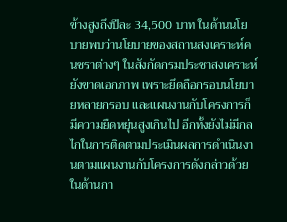ข้างสูงถึงปีละ 34,500 บาท ในด้านนโยบายพบว่านโยบายของสถานสงเคราะห์คนชราต่างๆ ในสังกัดกรมประชาสงเคราะห์ยังขาดเอกภาพ เพราะยึดถือกรอบนโยบายหลายกรอบ และแผนงานกับโครงการก็มีความยืดหยุ่นสูงเกินไป อีกทั้งยังไม่มีกลไกในการติดตามประเมินผลการดำเนินงานตามแผนงานกับโครงการดังกล่าวด้วย ในด้านกา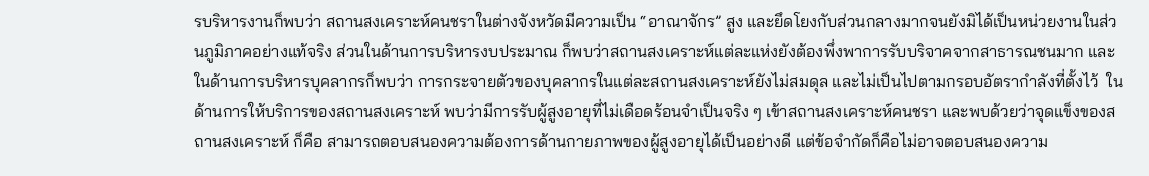รบริหารงานก็พบว่า สถานสงเคราะห์คนชราในต่างจังหวัดมีความเป็น “อาณาจักร” สูง และยึดโยงกับส่วนกลางมากจนยังมิได้เป็นหน่วยงานในส่วนภูมิภาคอย่างแท้จริง ส่วนในด้านการบริหารงบประมาณ ก็พบว่าสถานสงเคราะห์แต่ละแห่งยังต้องพึ่งพาการรับบริจาคจากสาธารณชนมาก และในด้านการบริหารบุคลากรก็พบว่า การกระจายตัวของบุคลากรในแต่ละสถานสงเคราะห์ยังไม่สมดุล และไม่เป็นไปตามกรอบอัตรากำลังที่ตั้งไว้  ในด้านการให้บริการของสถานสงเคราะห์ พบว่ามีการรับผู้สูงอายุที่ไม่เดือดร้อนจำเป็นจริง ๆ เข้าสถานสงเคราะห์คนชรา และพบด้วยว่าจุดแข็งของสถานสงเคราะห์ ก็คือ สามารถตอบสนองความต้องการด้านกายภาพของผู้สูงอายุได้เป็นอย่างดี แต่ข้อจำกัดก็คือไม่อาจตอบสนองความ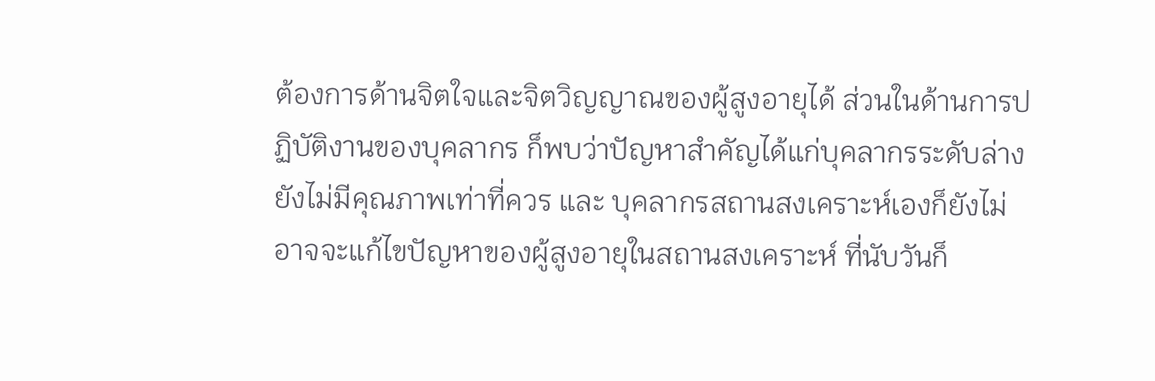ต้องการด้านจิตใจและจิตวิญญาณของผู้สูงอายุได้ ส่วนในด้านการปฏิบัติงานของบุคลากร ก็พบว่าปัญหาสำคัญได้แก่บุคลากรระดับล่างยังไม่มีคุณภาพเท่าที่ควร และ บุคลากรสถานสงเคราะห์เองก็ยังไม่อาจจะแก้ไขปัญหาของผู้สูงอายุในสถานสงเคราะห์ ที่นับวันก็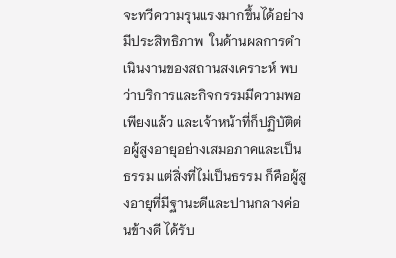จะทวีความรุนแรงมากขึ้นได้อย่างมีประสิทธิภาพ  ในด้านผลการดำเนินงานของสถานสงเคราะห์ พบว่าบริการและกิจกรรมมีความพอเพียงแล้ว และเจ้าหน้าที่ก็ปฏิบัติต่อผู้สูงอายุอย่างเสมอภาคและเป็นธรรม แต่สิ่งที่ไม่เป็นธรรม ก็คือผู้สูงอายุที่มีฐานะดีและปานกลางค่อนข้างดี ได้รับ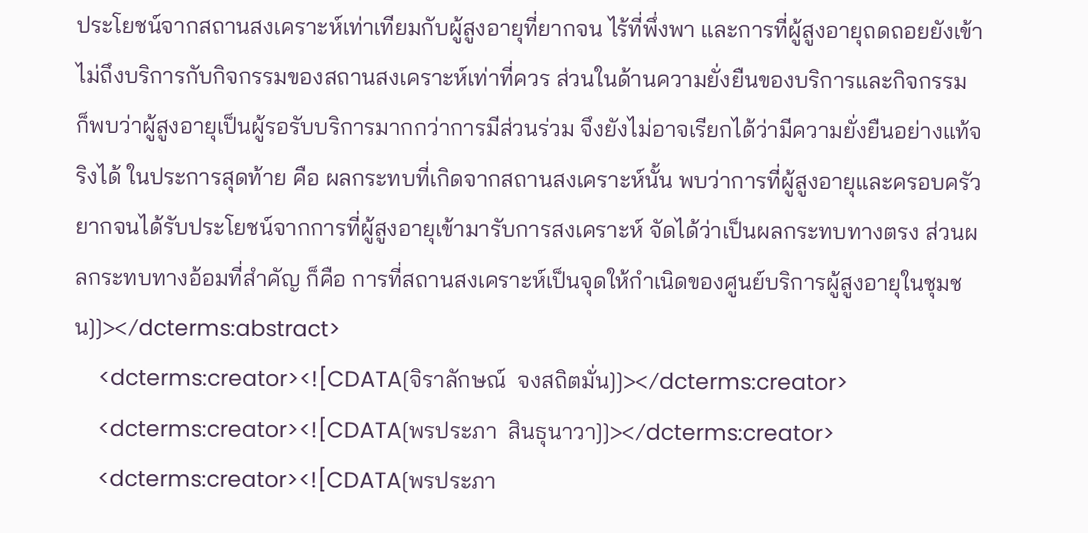ประโยชน์จากสถานสงเคราะห์เท่าเทียมกับผู้สูงอายุที่ยากจน ไร้ที่พึ่งพา และการที่ผู้สูงอายุถดถอยยังเข้าไม่ถึงบริการกับกิจกรรมของสถานสงเคราะห์เท่าที่ควร ส่วนในด้านความยั่งยืนของบริการและกิจกรรม ก็พบว่าผู้สูงอายุเป็นผู้รอรับบริการมากกว่าการมีส่วนร่วม จึงยังไม่อาจเรียกได้ว่ามีความยั่งยืนอย่างแท้จริงได้ ในประการสุดท้าย คือ ผลกระทบที่เกิดจากสถานสงเคราะห์นั้น พบว่าการที่ผู้สูงอายุและครอบครัวยากจนได้รับประโยชน์จากการที่ผู้สูงอายุเข้ามารับการสงเคราะห์ จัดได้ว่าเป็นผลกระทบทางตรง ส่วนผลกระทบทางอ้อมที่สำคัญ ก็คือ การที่สถานสงเคราะห์เป็นจุดให้กำเนิดของศูนย์บริการผู้สูงอายุในชุมชน]]></dcterms:abstract>
    <dcterms:creator><![CDATA[จิราลักษณ์  จงสถิตมั่น]]></dcterms:creator>
    <dcterms:creator><![CDATA[พรประภา  สินธุนาวา]]></dcterms:creator>
    <dcterms:creator><![CDATA[พรประภา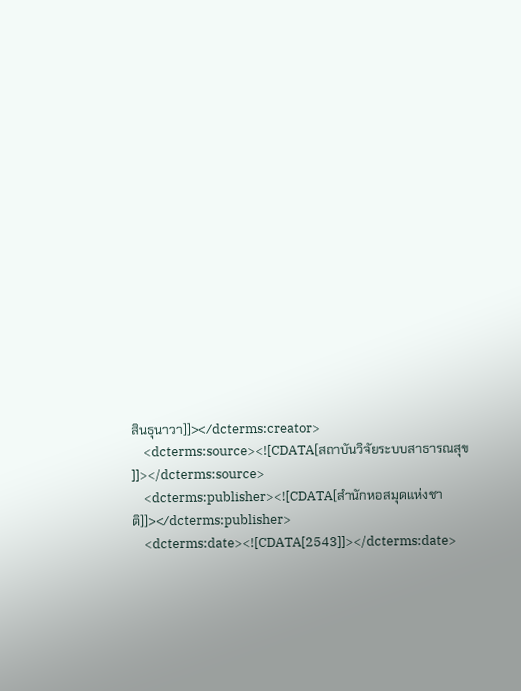สินธุนาวา]]></dcterms:creator>
    <dcterms:source><![CDATA[สถาบันวิจัยระบบสาธารณสุข   ]]></dcterms:source>
    <dcterms:publisher><![CDATA[สำนักหอสมุดแห่งชาติ]]></dcterms:publisher>
    <dcterms:date><![CDATA[2543]]></dcterms:date>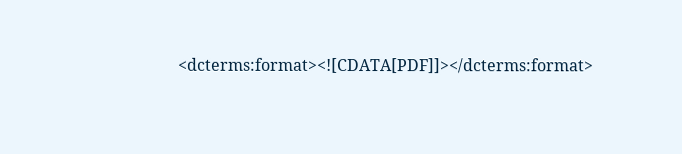<dcterms:format><![CDATA[PDF]]></dcterms:format>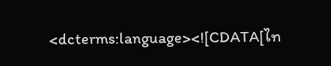<dcterms:language><![CDATA[ไท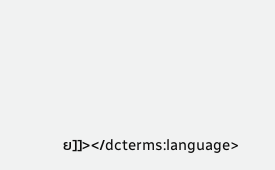ย]]></dcterms:language>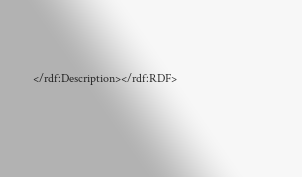</rdf:Description></rdf:RDF>